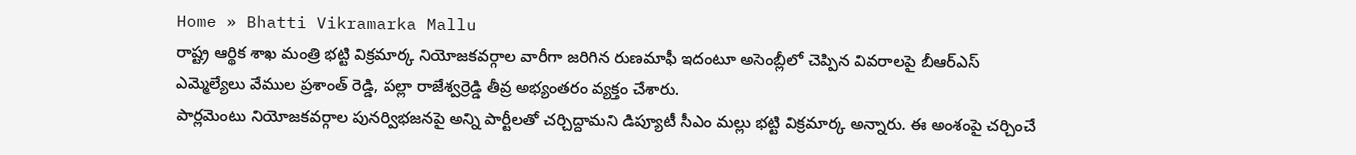Home » Bhatti Vikramarka Mallu
రాష్ట్ర ఆర్థిక శాఖ మంత్రి భట్టి విక్రమార్క నియోజకవర్గాల వారీగా జరిగిన రుణమాఫీ ఇదంటూ అసెంబ్లీలో చెప్పిన వివరాలపై బీఆర్ఎస్ ఎమ్మెల్యేలు వేముల ప్రశాంత్ రెడ్డి, పల్లా రాజేశ్వర్రెడ్డి తీవ్ర అభ్యంతరం వ్యక్తం చేశారు.
పార్లమెంటు నియోజకవర్గాల పునర్విభజనపై అన్ని పార్టీలతో చర్చిద్దామని డిప్యూటీ సీఎం మల్లు భట్టి విక్రమార్క అన్నారు. ఈ అంశంపై చర్చించే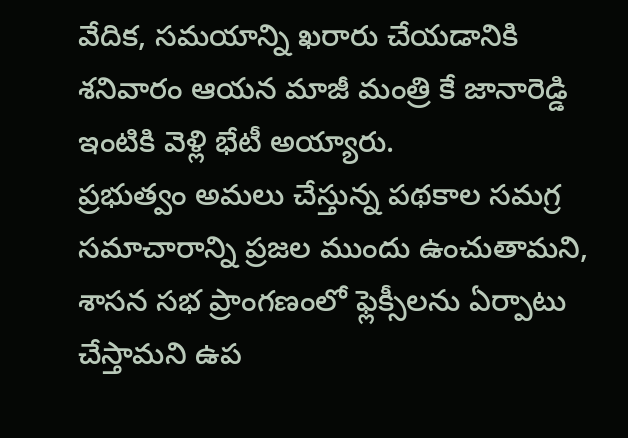వేదిక, సమయాన్ని ఖరారు చేయడానికి శనివారం ఆయన మాజీ మంత్రి కే జానారెడ్డి ఇంటికి వెళ్లి భేటీ అయ్యారు.
ప్రభుత్వం అమలు చేస్తున్న పథకాల సమగ్ర సమాచారాన్ని ప్రజల ముందు ఉంచుతామని, శాసన సభ ప్రాంగణంలో ఫ్లెక్సీలను ఏర్పాటు చేస్తామని ఉప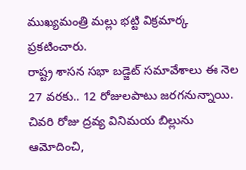ముఖ్యమంత్రి మల్లు భట్టి విక్రమార్క ప్రకటించారు.
రాష్ట్ర శాసన సభా బడ్జెట్ సమావేశాలు ఈ నెల 27 వరకు.. 12 రోజులపాటు జరగనున్నాయి. చివరి రోజు ద్రవ్య వినిమయ బిల్లును ఆమోదించి,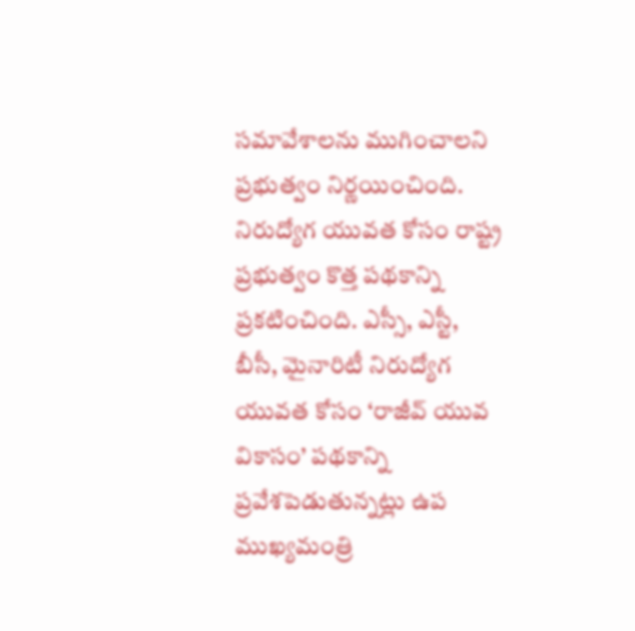సమావేశాలను ముగించాలని ప్రభుత్వం నిర్ణయించింది.
నిరుద్యోగ యువత కోసం రాష్ట్ర ప్రభుత్వం కొత్త పథకాన్ని ప్రకటించింది. ఎస్సీ, ఎస్టీ, బీసీ, మైనారిటీ నిరుద్యోగ యువత కోసం ‘రాజీవ్ యువ వికాసం’ పథకాన్ని ప్రవేశపెడుతున్నట్లు ఉప ముఖ్యమంత్రి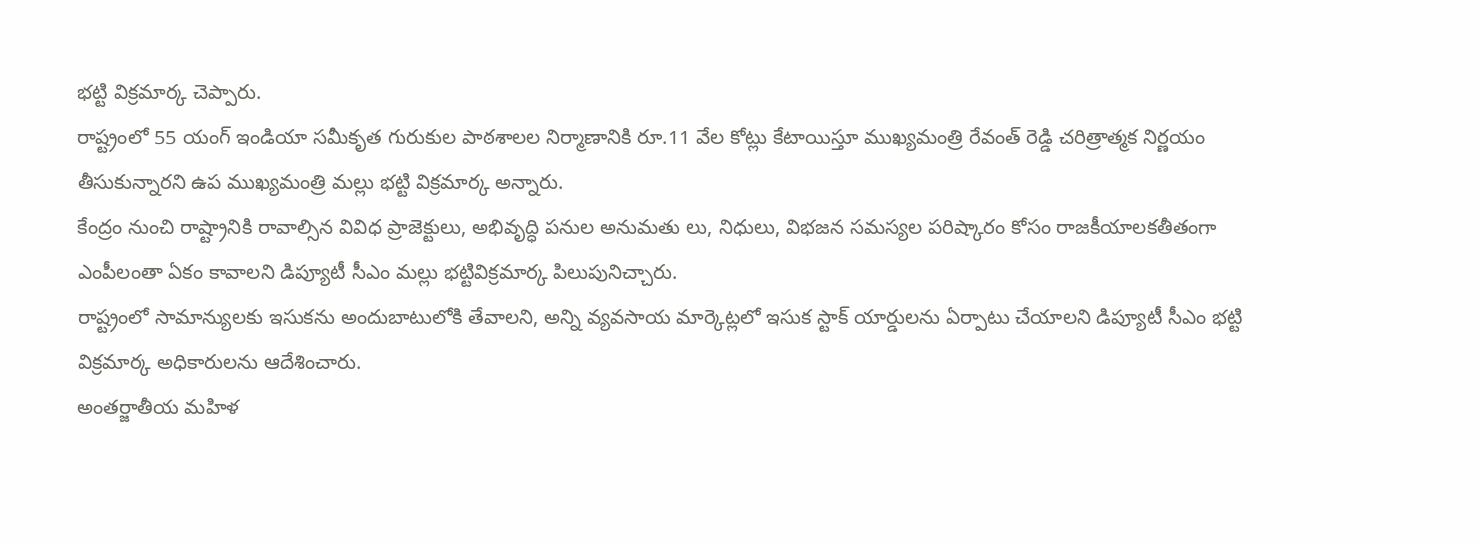భట్టి విక్రమార్క చెప్పారు.
రాష్ట్రంలో 55 యంగ్ ఇండియా సమీకృత గురుకుల పాఠశాలల నిర్మాణానికి రూ.11 వేల కోట్లు కేటాయిస్తూ ముఖ్యమంత్రి రేవంత్ రెడ్డి చరిత్రాత్మక నిర్ణయం తీసుకున్నారని ఉప ముఖ్యమంత్రి మల్లు భట్టి విక్రమార్క అన్నారు.
కేంద్రం నుంచి రాష్ట్రానికి రావాల్సిన వివిధ ప్రాజెక్టులు, అభివృద్ధి పనుల అనుమతు లు, నిధులు, విభజన సమస్యల పరిష్కారం కోసం రాజకీయాలకతీతంగా ఎంపీలంతా ఏకం కావాలని డిప్యూటీ సీఎం మల్లు భట్టివిక్రమార్క పిలుపునిచ్చారు.
రాష్ట్రంలో సామాన్యులకు ఇసుకను అందుబాటులోకి తేవాలని, అన్ని వ్యవసాయ మార్కెట్లలో ఇసుక స్టాక్ యార్డులను ఏర్పాటు చేయాలని డిప్యూటీ సీఎం భట్టి విక్రమార్క అధికారులను ఆదేశించారు.
అంతర్జాతీయ మహిళ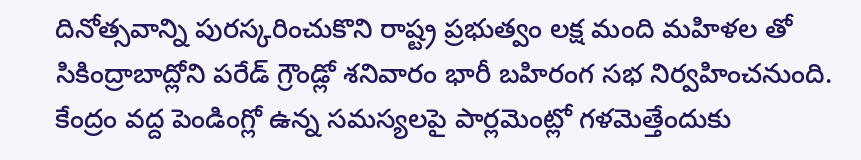దినోత్సవాన్ని పురస్కరించుకొని రాష్ట్ర ప్రభుత్వం లక్ష మంది మహిళల తో సికింద్రాబాద్లోని పరేడ్ గ్రౌండ్లో శనివారం భారీ బహిరంగ సభ నిర్వహించనుంది.
కేంద్రం వద్ద పెండింగ్లో ఉన్న సమస్యలపై పార్లమెంట్లో గళమెత్తేందుకు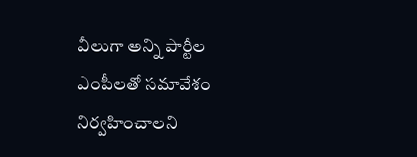వీలుగా అన్ని పార్టీల ఎంపీలతో సమావేశం నిర్వహించాలని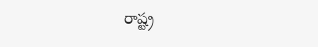రాష్ట్ర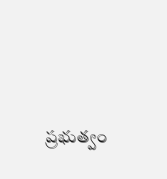ప్రభుత్వం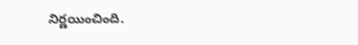నిర్ణయించింది.